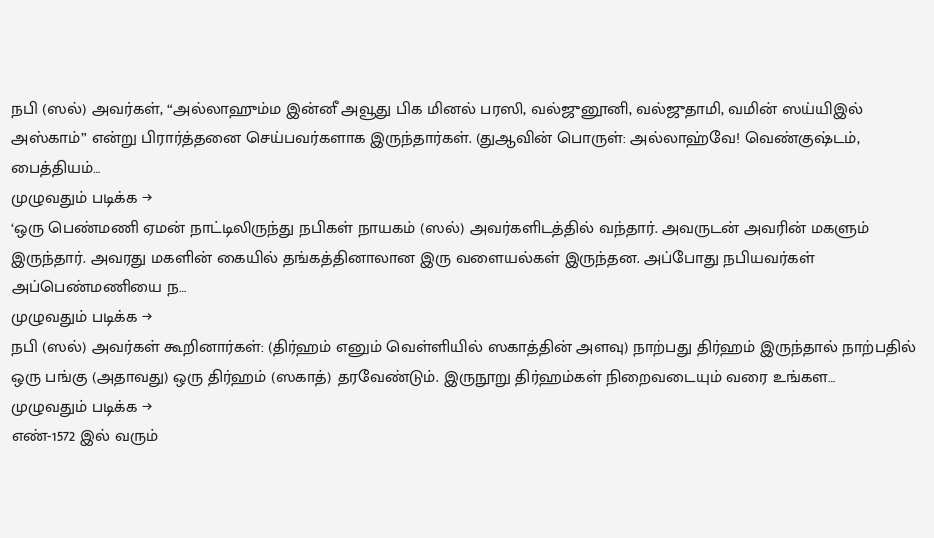நபி (ஸல்) அவர்கள், “அல்லாஹும்ம இன்னீ அவூது பிக மினல் பரஸி, வல்ஜுனூனி, வல்ஜுதாமி, வமின் ஸய்யிஇல் அஸ்காம்” என்று பிரார்த்தனை செய்பவர்களாக இருந்தார்கள். (துஆவின் பொருள்: அல்லாஹ்வே! வெண்குஷ்டம், பைத்தியம்…
முழுவதும் படிக்க →
‘ஒரு பெண்மணி ஏமன் நாட்டிலிருந்து நபிகள் நாயகம் (ஸல்) அவர்களிடத்தில் வந்தார். அவருடன் அவரின் மகளும் இருந்தார். அவரது மகளின் கையில் தங்கத்தினாலான இரு வளையல்கள் இருந்தன. அப்போது நபியவர்கள் அப்பெண்மணியை ந…
முழுவதும் படிக்க →
நபி (ஸல்) அவர்கள் கூறினார்கள்: (திர்ஹம் எனும் வெள்ளியில் ஸகாத்தின் அளவு) நாற்பது திர்ஹம் இருந்தால் நாற்பதில் ஒரு பங்கு (அதாவது) ஒரு திர்ஹம் (ஸகாத்) தரவேண்டும். இருநூறு திர்ஹம்கள் நிறைவடையும் வரை உங்கள…
முழுவதும் படிக்க →
எண்-1572 இல் வரும்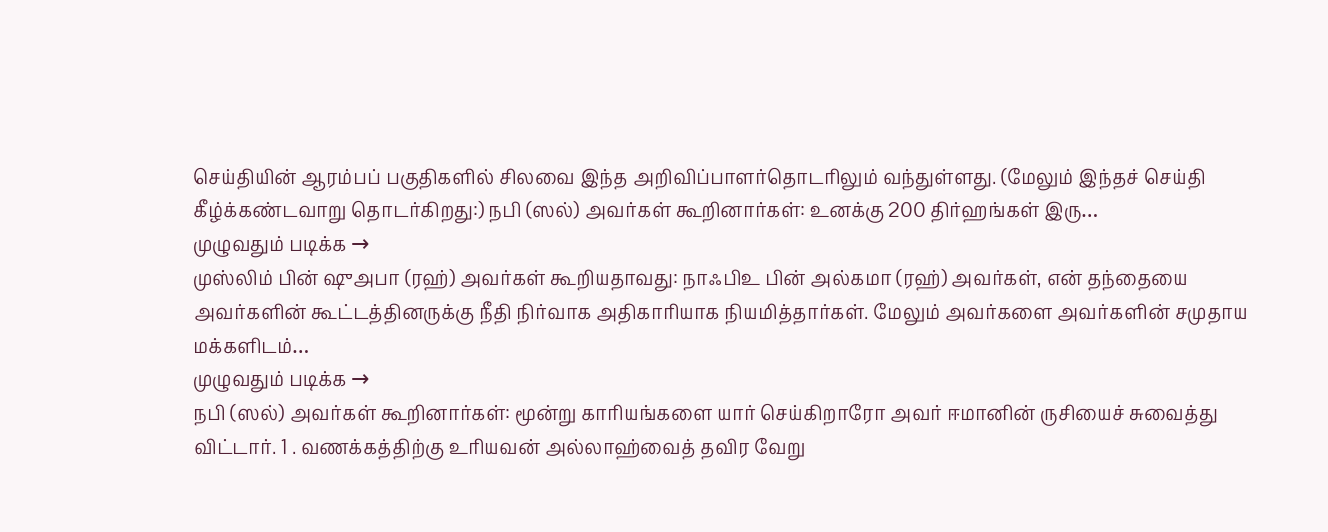செய்தியின் ஆரம்பப் பகுதிகளில் சிலவை இந்த அறிவிப்பாளர்தொடரிலும் வந்துள்ளது. (மேலும் இந்தச் செய்தி கீழ்க்கண்டவாறு தொடர்கிறது:) நபி (ஸல்) அவர்கள் கூறினார்கள்: உனக்கு 200 திர்ஹங்கள் இரு…
முழுவதும் படிக்க →
முஸ்லிம் பின் ஷுஅபா (ரஹ்) அவர்கள் கூறியதாவது: நாஃபிஉ பின் அல்கமா (ரஹ்) அவர்கள், என் தந்தையை அவர்களின் கூட்டத்தினருக்கு நீதி நிர்வாக அதிகாரியாக நியமித்தார்கள். மேலும் அவர்களை அவர்களின் சமுதாய மக்களிடம்…
முழுவதும் படிக்க →
நபி (ஸல்) அவர்கள் கூறினார்கள்: மூன்று காரியங்களை யார் செய்கிறாரோ அவர் ஈமானின் ருசியைச் சுவைத்து விட்டார். 1 . வணக்கத்திற்கு உரியவன் அல்லாஹ்வைத் தவிர வேறு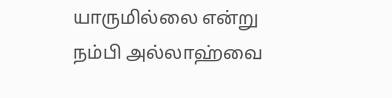யாருமில்லை என்று நம்பி அல்லாஹ்வை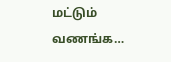மட்டும் வணங்க…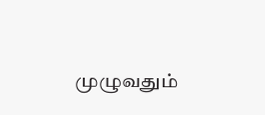முழுவதும்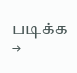படிக்க →